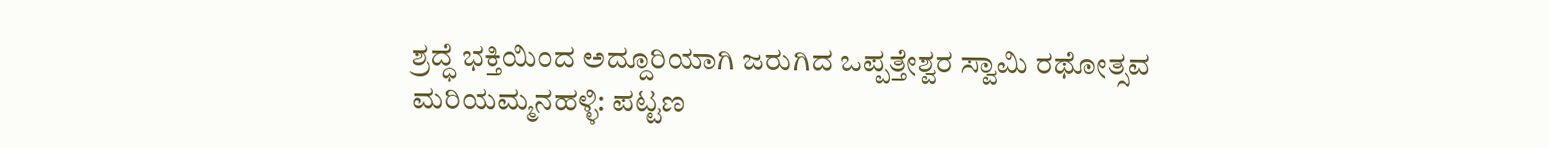ಶ್ರದ್ಧೆ ಭಕ್ತಿಯಿಂದ ಅದ್ದೂರಿಯಾಗಿ ಜರುಗಿದ ಒಪ್ಪತ್ತೇಶ್ವರ ಸ್ವಾಮಿ ರಥೋತ್ಸವ
ಮರಿಯಮ್ಮನಹಳ್ಳಿ: ಪಟ್ಟಣ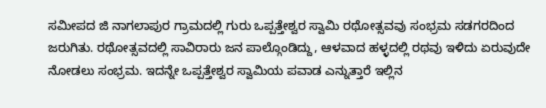ಸಮೀಪದ ಜಿ ನಾಗಲಾಪುರ ಗ್ರಾಮದಲ್ಲಿ ಗುರು ಒಪ್ಪತ್ತೇಶ್ವರ ಸ್ವಾಮಿ ರಥೋತ್ಸವವು ಸಂಭ್ರಮ ಸಡಗರದಿಂದ ಜರುಗಿತು. ರಥೋತ್ಸವದಲ್ಲಿ ಸಾವಿರಾರು ಜನ ಪಾಲ್ಗೊಂಡಿದ್ದು, ಆಳವಾದ ಹಳ್ಳದಲ್ಲಿ ರಥವು ಇಳಿದು ಏರುವುದೇ ನೋಡಲು ಸಂಭ್ರಮ. ಇದನ್ನೇ ಒಪ್ಪತ್ತೇಶ್ವರ ಸ್ವಾಮಿಯ ಪವಾಡ ಎನ್ನುತ್ತಾರೆ ಇಲ್ಲಿನ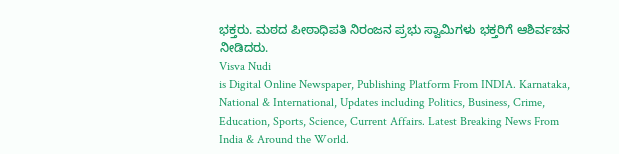ಭಕ್ತರು. ಮಠದ ಪೀಠಾಧಿಪತಿ ನಿರಂಜನ ಪ್ರಭು ಸ್ವಾಮಿಗಳು ಭಕ್ತರಿಗೆ ಆಶಿರ್ವಚನ ನೀಡಿದರು.
Visva Nudi
is Digital Online Newspaper, Publishing Platform From INDIA. Karnataka, National & International, Updates including Politics, Business, Crime, Education, Sports, Science, Current Affairs. Latest Breaking News From India & Around the World.